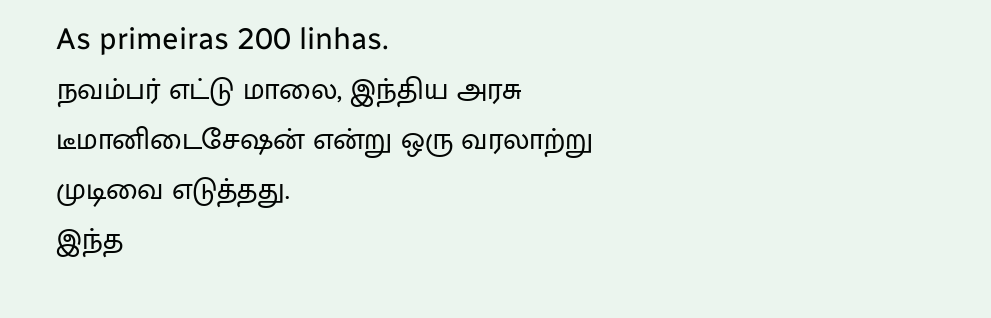As primeiras 200 linhas.
நவம்பர் எட்டு மாலை, இந்திய அரசு
டீமானிடைசேஷன் என்று ஒரு வரலாற்று முடிவை எடுத்தது.
இந்த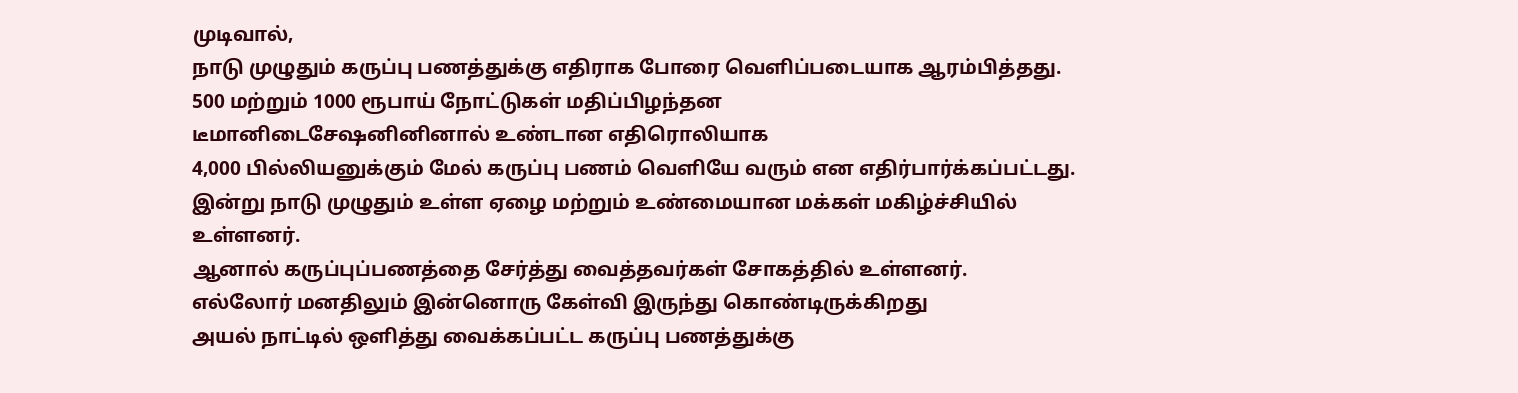முடிவால்,
நாடு முழுதும் கருப்பு பணத்துக்கு எதிராக போரை வெளிப்படையாக ஆரம்பித்தது.
500 மற்றும் 1000 ரூபாய் நோட்டுகள் மதிப்பிழந்தன
டீமானிடைசேஷனினினால் உண்டான எதிரொலியாக
4,000 பில்லியனுக்கும் மேல் கருப்பு பணம் வெளியே வரும் என எதிர்பார்க்கப்பட்டது.
இன்று நாடு முழுதும் உள்ள ஏழை மற்றும் உண்மையான மக்கள் மகிழ்ச்சியில் உள்ளனர்.
ஆனால் கருப்புப்பணத்தை சேர்த்து வைத்தவர்கள் சோகத்தில் உள்ளனர்.
எல்லோர் மனதிலும் இன்னொரு கேள்வி இருந்து கொண்டிருக்கிறது
அயல் நாட்டில் ஒளித்து வைக்கப்பட்ட கருப்பு பணத்துக்கு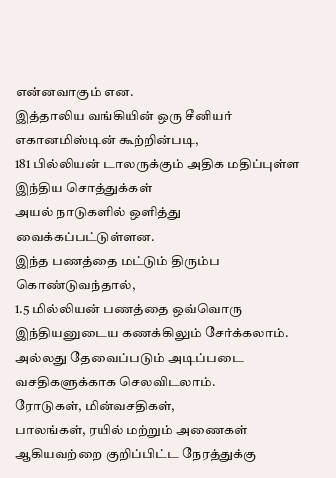என்னவாகும் என.
இத்தாலிய வங்கியின் ஒரு சீனியர் எகானமிஸ்டின் கூற்றின்படி,
181 பில்லியன் டாலருக்கும் அதிக மதிப்புள்ள இந்திய சொத்துக்கள்
அயல் நாடுகளில் ஒளித்து வைக்கப்பட்டுள்ளன.
இந்த பணத்தை மட்டும் திரும்ப கொண்டுவந்தால்,
1.5 மில்லியன் பணத்தை ஒவ்வொரு இந்தியனுடைய கணக்கிலும் சேர்க்கலாம்.
அல்லது தேவைப்படும் அடிப்படை வசதிகளுக்காக செலவிடலாம்.
ரோடுகள், மின்வசதிகள்,
பாலங்கள், ரயில் மற்றும் அணைகள்
ஆகியவற்றை குறிப்பிட்ட நேரத்துக்கு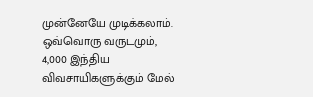முன்னேயே முடிக்கலாம்.
ஒவ்வொரு வருடமும்,
4,000 இந்திய விவசாயிகளுக்கும் மேல்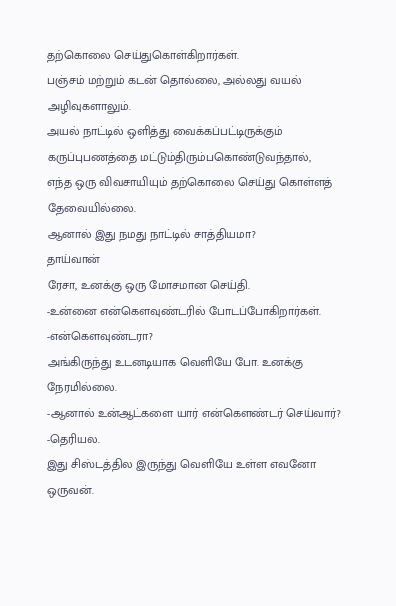தற்கொலை செய்துகொள்கிறார்கள்.
பஞ்சம் மற்றும் கடன் தொல்லை, அல்லது வயல் அழிவுகளாலும்.
அயல் நாட்டில் ஒளித்து வைக்கப்பட்டிருக்கும் கருப்புபணத்தை மட்டும்திரும்பகொண்டுவந்தால்,
எந்த ஒரு விவசாயியும் தற்கொலை செய்து கொள்ளத் தேவையில்லை.
ஆனால் இது நமது நாட்டில் சாத்தியமா?
தாய்வான்
ரேசா, உனக்கு ஒரு மோசமான செய்தி.
-உன்னை என்கௌவுண்டரில் போடப்போகிறார்கள். -என்கௌவுண்டரா?
அங்கிருந்து உடனடியாக வெளியே போ. உனக்கு நேரமில்லை.
-ஆனால் உன்ஆட்களை யார் என்கௌண்டர் செய்வார்? -தெரியல.
இது சிஸ்டத்தில இருந்து வெளியே உள்ள எவனோ ஒருவன்.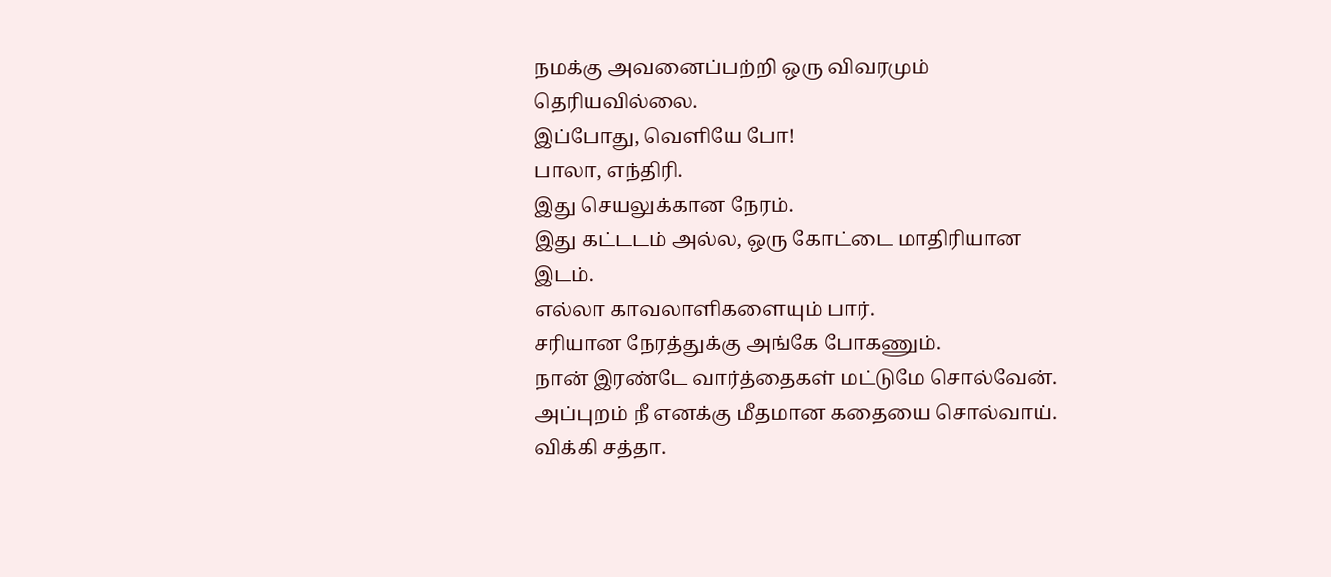நமக்கு அவனைப்பற்றி ஒரு விவரமும் தெரியவில்லை.
இப்போது, வெளியே போ!
பாலா, எந்திரி.
இது செயலுக்கான நேரம்.
இது கட்டடம் அல்ல, ஒரு கோட்டை மாதிரியான இடம்.
எல்லா காவலாளிகளையும் பார்.
சரியான நேரத்துக்கு அங்கே போகணும்.
நான் இரண்டே வார்த்தைகள் மட்டுமே சொல்வேன்.
அப்புறம் நீ எனக்கு மீதமான கதையை சொல்வாய்.
விக்கி சத்தா.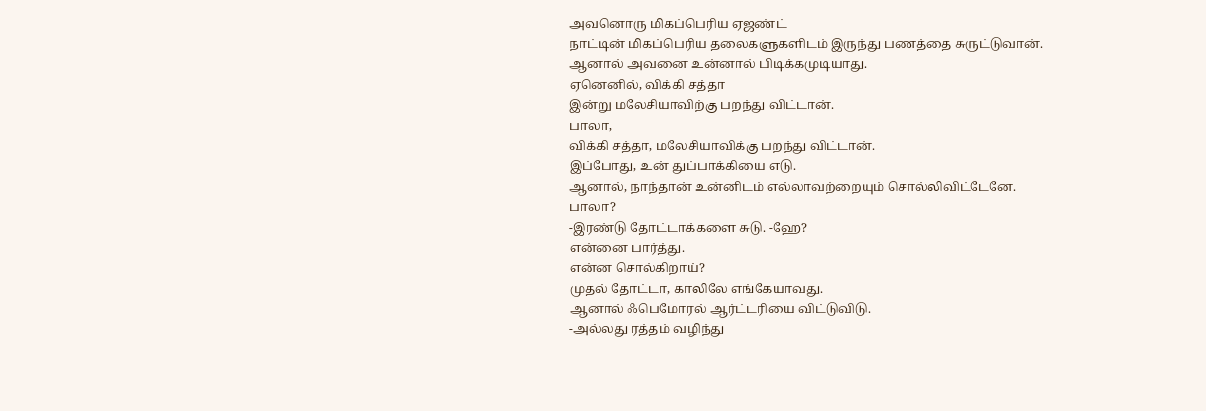அவனொரு மிகப்பெரிய ஏஜண்ட்
நாட்டின் மிகப்பெரிய தலைகளுகளிடம் இருந்து பணத்தை சுருட்டுவான்.
ஆனால் அவனை உன்னால் பிடிக்கமுடியாது.
ஏனெனில், விக்கி சத்தா
இன்று மலேசியாவிற்கு பறந்து விட்டான்.
பாலா,
விக்கி சத்தா, மலேசியாவிக்கு பறந்து விட்டான்.
இப்போது, உன் துப்பாக்கியை எடு.
ஆனால், நாந்தான் உன்னிடம் எல்லாவற்றையும் சொல்லிவிட்டேனே.
பாலா?
-இரண்டு தோட்டாக்களை சுடு. -ஹே?
என்னை பார்த்து.
என்ன சொல்கிறாய்?
முதல் தோட்டா, காலிலே எங்கேயாவது.
ஆனால் ஃபெமோரல் ஆர்ட்டரியை விட்டுவிடு.
-அல்லது ரத்தம் வழிந்து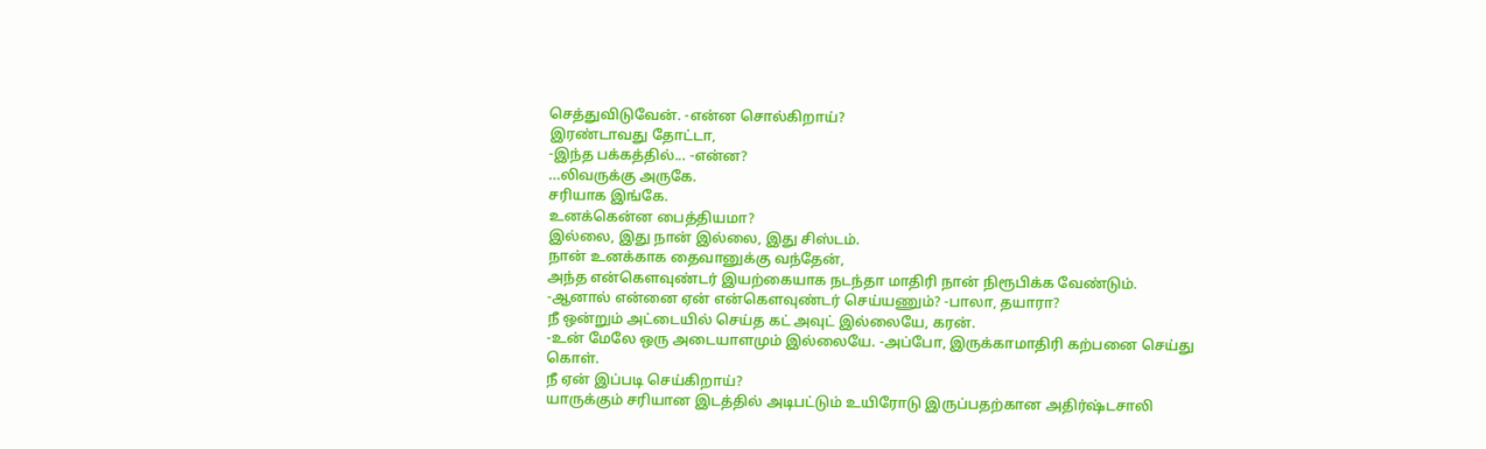செத்துவிடுவேன். -என்ன சொல்கிறாய்?
இரண்டாவது தோட்டா,
-இந்த பக்கத்தில்... -என்ன?
...லிவருக்கு அருகே.
சரியாக இங்கே.
உனக்கென்ன பைத்தியமா?
இல்லை, இது நான் இல்லை, இது சிஸ்டம்.
நான் உனக்காக தைவானுக்கு வந்தேன்,
அந்த என்கௌவுண்டர் இயற்கையாக நடந்தா மாதிரி நான் நிரூபிக்க வேண்டும்.
-ஆனால் என்னை ஏன் என்கௌவுண்டர் செய்யணும்? -பாலா, தயாரா?
நீ ஒன்றும் அட்டையில் செய்த கட் அவுட் இல்லையே, கரன்.
-உன் மேலே ஒரு அடையாளமும் இல்லையே. -அப்போ, இருக்காமாதிரி கற்பனை செய்து கொள்.
நீ ஏன் இப்படி செய்கிறாய்?
யாருக்கும் சரியான இடத்தில் அடிபட்டும் உயிரோடு இருப்பதற்கான அதிர்ஷ்டசாலி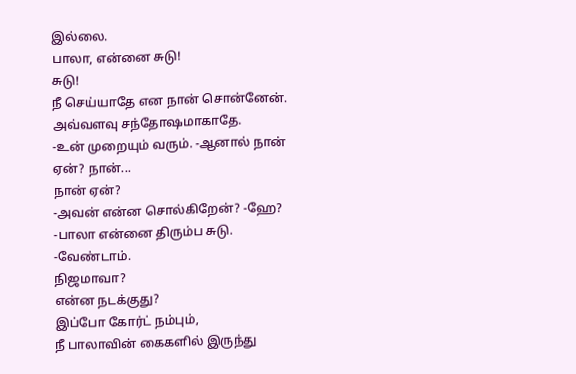இல்லை.
பாலா, என்னை சுடு!
சுடு!
நீ செய்யாதே என நான் சொன்னேன்.
அவ்வளவு சந்தோஷமாகாதே.
-உன் முறையும் வரும். -ஆனால் நான் ஏன்? நான்...
நான் ஏன்?
-அவன் என்ன சொல்கிறேன்? -ஹே?
-பாலா என்னை திரும்ப சுடு. -வேண்டாம்.
நிஜமாவா?
என்ன நடக்குது?
இப்போ கோர்ட் நம்பும்,
நீ பாலாவின் கைகளில் இருந்து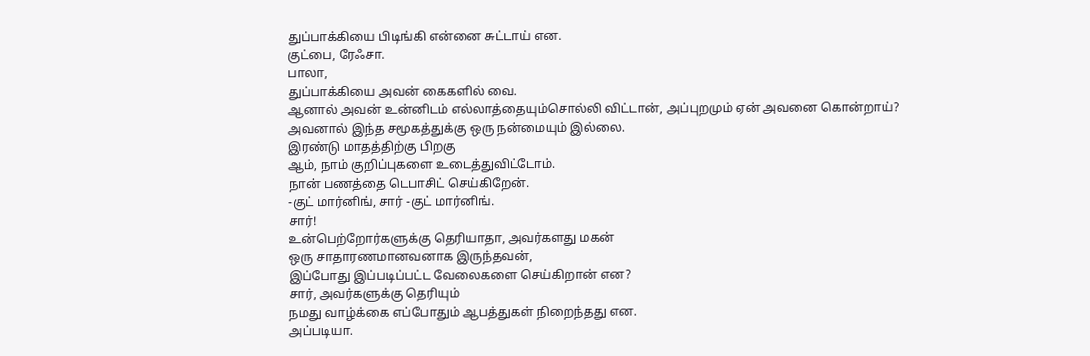துப்பாக்கியை பிடிங்கி என்னை சுட்டாய் என.
குட்பை, ரேஃசா.
பாலா,
துப்பாக்கியை அவன் கைகளில் வை.
ஆனால் அவன் உன்னிடம் எல்லாத்தையும்சொல்லி விட்டான், அப்புறமும் ஏன் அவனை கொன்றாய்?
அவனால் இந்த சமூகத்துக்கு ஒரு நன்மையும் இல்லை.
இரண்டு மாதத்திற்கு பிறகு
ஆம், நாம் குறிப்புகளை உடைத்துவிட்டோம்.
நான் பணத்தை டெபாசிட் செய்கிறேன்.
-குட் மார்னிங், சார் -குட் மார்னிங்.
சார்!
உன்பெற்றோர்களுக்கு தெரியாதா, அவர்களது மகன்
ஒரு சாதாரணமானவனாக இருந்தவன்,
இப்போது இப்படிப்பட்ட வேலைகளை செய்கிறான் என?
சார், அவர்களுக்கு தெரியும்
நமது வாழ்க்கை எப்போதும் ஆபத்துகள் நிறைந்தது என.
அப்படியா.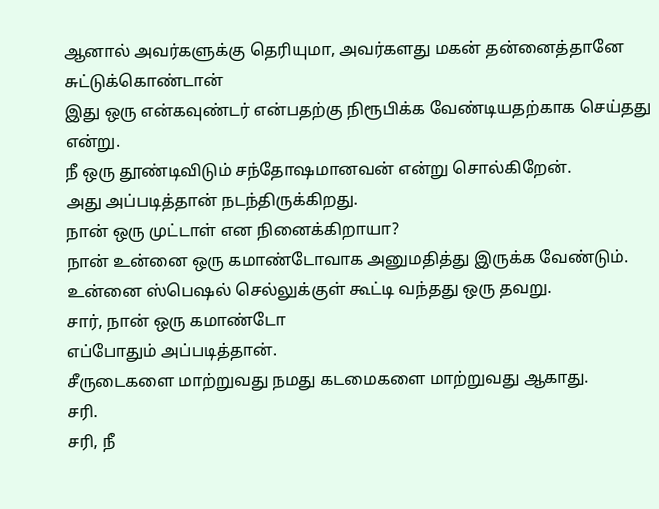ஆனால் அவர்களுக்கு தெரியுமா, அவர்களது மகன் தன்னைத்தானே சுட்டுக்கொண்டான்
இது ஒரு என்கவுண்டர் என்பதற்கு நிரூபிக்க வேண்டியதற்காக செய்தது என்று.
நீ ஒரு தூண்டிவிடும் சந்தோஷமானவன் என்று சொல்கிறேன்.
அது அப்படித்தான் நடந்திருக்கிறது.
நான் ஒரு முட்டாள் என நினைக்கிறாயா?
நான் உன்னை ஒரு கமாண்டோவாக அனுமதித்து இருக்க வேண்டும்.
உன்னை ஸ்பெஷல் செல்லுக்குள் கூட்டி வந்தது ஒரு தவறு.
சார், நான் ஒரு கமாண்டோ
எப்போதும் அப்படித்தான்.
சீருடைகளை மாற்றுவது நமது கடமைகளை மாற்றுவது ஆகாது.
சரி.
சரி, நீ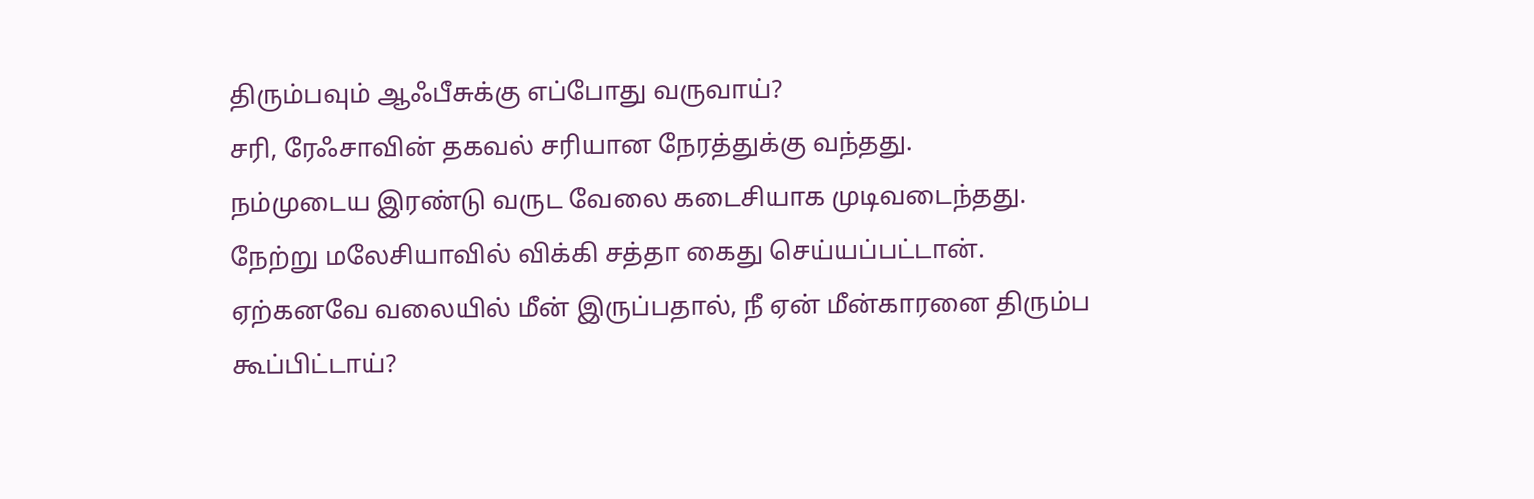திரும்பவும் ஆஃபீசுக்கு எப்போது வருவாய்?
சரி, ரேஃசாவின் தகவல் சரியான நேரத்துக்கு வந்தது.
நம்முடைய இரண்டு வருட வேலை கடைசியாக முடிவடைந்தது.
நேற்று மலேசியாவில் விக்கி சத்தா கைது செய்யப்பட்டான்.
ஏற்கனவே வலையில் மீன் இருப்பதால், நீ ஏன் மீன்காரனை திரும்ப கூப்பிட்டாய்?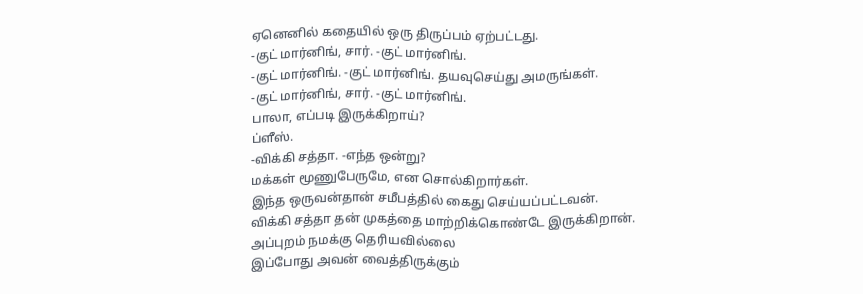ஏனெனில் கதையில் ஒரு திருப்பம் ஏற்பட்டது.
-குட் மார்னிங், சார். -குட் மார்னிங்.
-குட் மார்னிங். -குட் மார்னிங். தயவுசெய்து அமருங்கள்.
-குட் மார்னிங், சார். -குட் மார்னிங்.
பாலா, எப்படி இருக்கிறாய்?
ப்ளீஸ்.
-விக்கி சத்தா. -எந்த ஒன்று?
மக்கள் மூணுபேருமே, என சொல்கிறார்கள்.
இந்த ஒருவன்தான் சமீபத்தில் கைது செய்யப்பட்டவன்.
விக்கி சத்தா தன் முகத்தை மாற்றிக்கொண்டே இருக்கிறான்.
அப்புறம் நமக்கு தெரியவில்லை
இப்போது அவன் வைத்திருக்கும்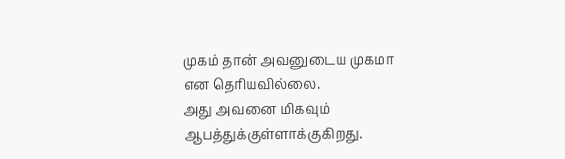முகம் தான் அவனுடைய முகமா என தெரியவில்லை.
அது அவனை மிகவும் ஆபத்துக்குள்ளாக்குகிறது.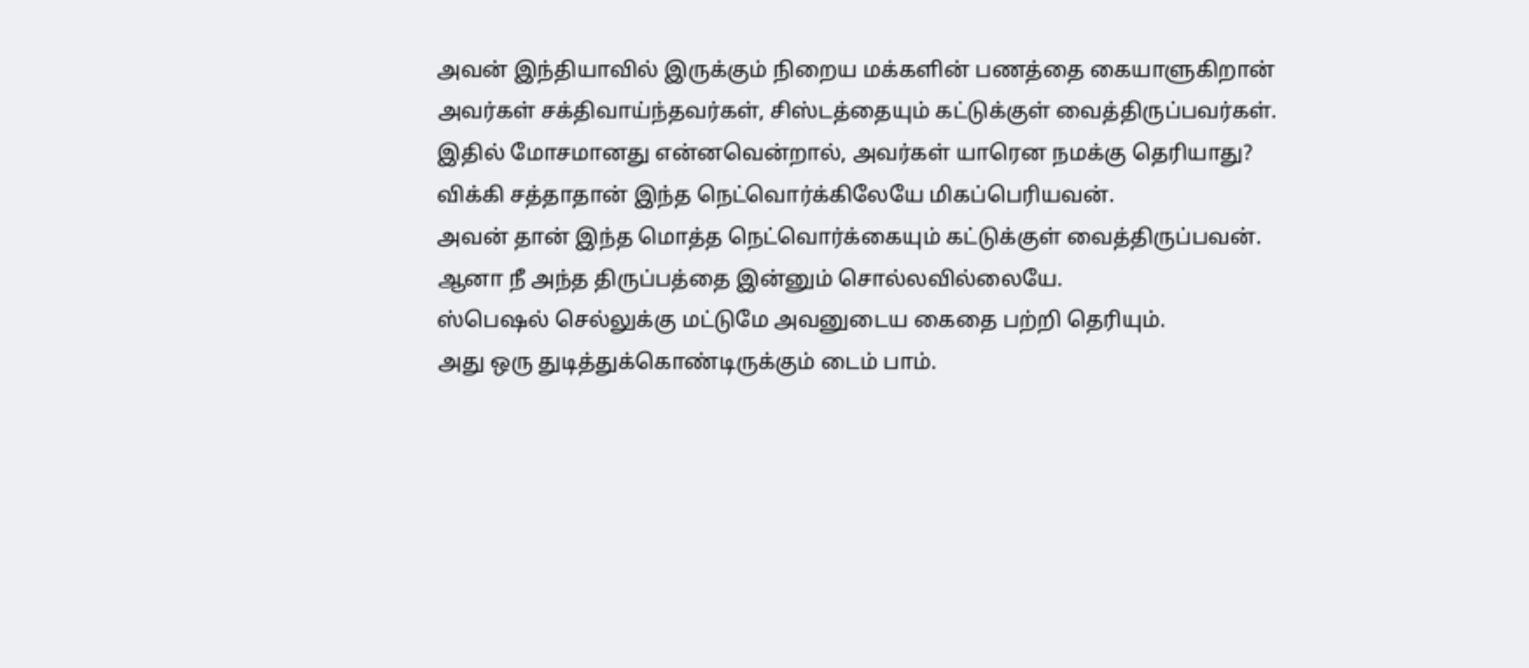அவன் இந்தியாவில் இருக்கும் நிறைய மக்களின் பணத்தை கையாளுகிறான்
அவர்கள் சக்திவாய்ந்தவர்கள், சிஸ்டத்தையும் கட்டுக்குள் வைத்திருப்பவர்கள்.
இதில் மோசமானது என்னவென்றால், அவர்கள் யாரென நமக்கு தெரியாது?
விக்கி சத்தாதான் இந்த நெட்வொர்க்கிலேயே மிகப்பெரியவன்.
அவன் தான் இந்த மொத்த நெட்வொர்க்கையும் கட்டுக்குள் வைத்திருப்பவன்.
ஆனா நீ அந்த திருப்பத்தை இன்னும் சொல்லவில்லையே.
ஸ்பெஷல் செல்லுக்கு மட்டுமே அவனுடைய கைதை பற்றி தெரியும்.
அது ஒரு துடித்துக்கொண்டிருக்கும் டைம் பாம்.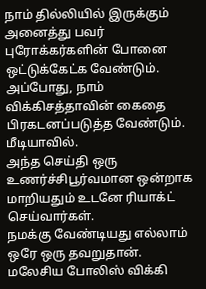நாம் தில்லியில் இருக்கும் அனைத்து பவர் புரோக்கர்களின் போனை ஒட்டுக்கேட்க வேண்டும்.
அப்போது, நாம் விக்கிசத்தாவின் கைதை பிரகடனப்படுத்த வேண்டும்.
மீடியாவில்.
அந்த செய்தி ஒரு உணர்ச்சிபூர்வமான ஒன்றாக மாறியதும் உடனே ரியாக்ட் செய்வார்கள்.
நமக்கு வேண்டியது எல்லாம் ஒரே ஒரு தவறுதான்.
மலேசிய போலிஸ் விக்கி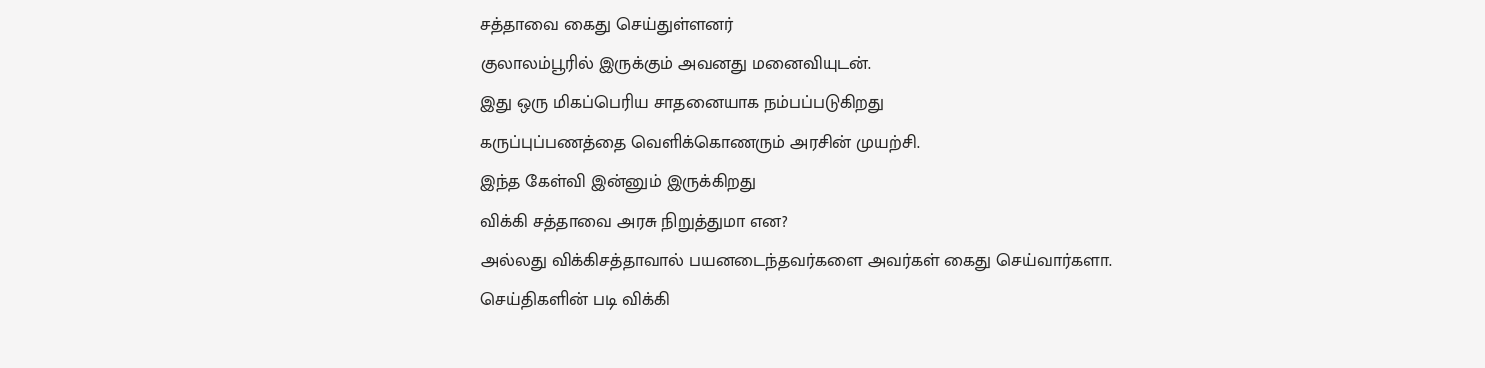சத்தாவை கைது செய்துள்ளனர்
குலாலம்பூரில் இருக்கும் அவனது மனைவியுடன்.
இது ஒரு மிகப்பெரிய சாதனையாக நம்பப்படுகிறது
கருப்புப்பணத்தை வெளிக்கொணரும் அரசின் முயற்சி.
இந்த கேள்வி இன்னும் இருக்கிறது
விக்கி சத்தாவை அரசு நிறுத்துமா என?
அல்லது விக்கிசத்தாவால் பயனடைந்தவர்களை அவர்கள் கைது செய்வார்களா.
செய்திகளின் படி விக்கி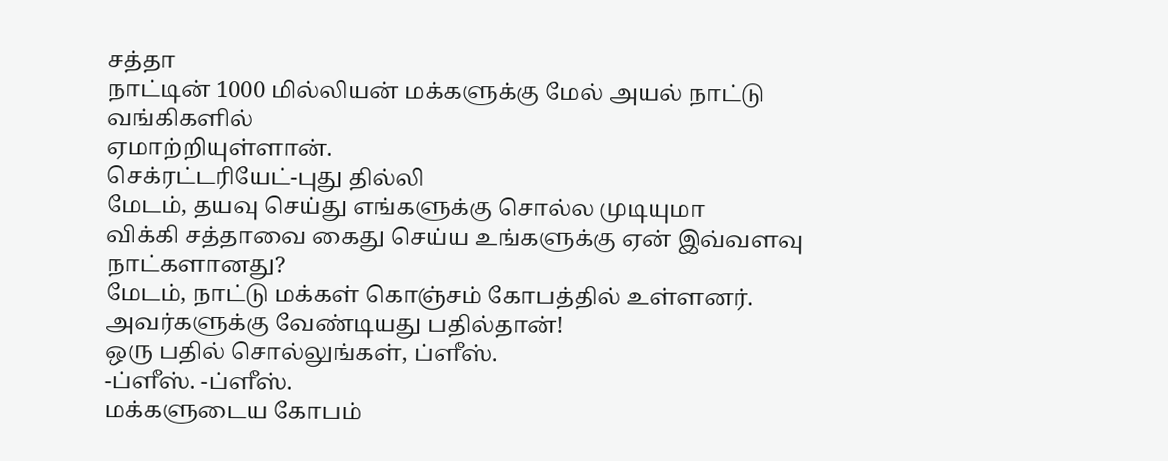சத்தா
நாட்டின் 1000 மில்லியன் மக்களுக்கு மேல் அயல் நாட்டு வங்கிகளில்
ஏமாற்றியுள்ளான்.
செக்ரட்டரியேட்-புது தில்லி
மேடம், தயவு செய்து எங்களுக்கு சொல்ல முடியுமா
விக்கி சத்தாவை கைது செய்ய உங்களுக்கு ஏன் இவ்வளவு நாட்களானது?
மேடம், நாட்டு மக்கள் கொஞ்சம் கோபத்தில் உள்ளனர்.
அவர்களுக்கு வேண்டியது பதில்தான்!
ஒரு பதில் சொல்லுங்கள், ப்ளீஸ்.
-ப்ளீஸ். -ப்ளீஸ்.
மக்களுடைய கோபம்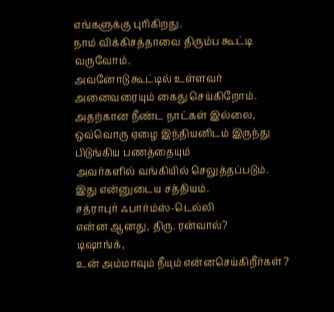எங்களுக்கு புரிகிறது.
நாம் விக்கிசத்தாவை திரும்ப கூட்டி வருவோம்.
அவனோடு கூட்டில் உள்ளவர் அனைவரையும் கைது செய்கிறோம்.
அதற்கான நீண்ட நாட்கள் இல்லை,
ஒவ்வொரு ஏழை இந்தியனிடம் இருந்து பிடுங்கிய பணத்தையும்
அவர்களில் வங்கியில் செலுத்தப்படும்.
இது என்னுடைய சத்தியம்.
சத்ராபுர் ஃபார்ம்ஸ்-டெல்லி
என்ன ஆனது, திரு. ரன்வால்?
டிஷாங்க்,
உன் அம்மாவும் நீயும் என்னசெய்கிறீர்கள்?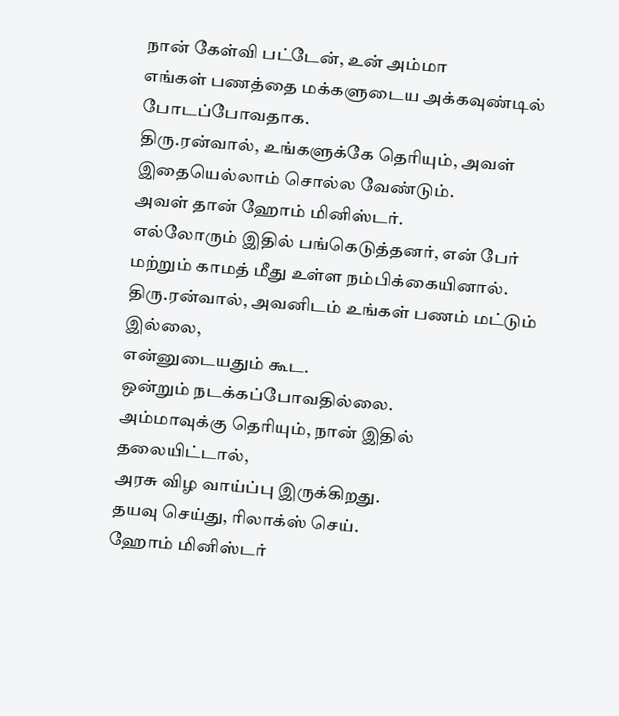நான் கேள்வி பட்டேன், உன் அம்மா
எங்கள் பணத்தை மக்களுடைய அக்கவுண்டில் போடப்போவதாக.
திரு.ரன்வால், உங்களுக்கே தெரியும், அவள் இதையெல்லாம் சொல்ல வேண்டும்.
அவள் தான் ஹோம் மினிஸ்டர்.
எல்லோரும் இதில் பங்கெடுத்தனர், என் பேர் மற்றும் காமத் மீது உள்ள நம்பிக்கையினால்.
திரு.ரன்வால், அவனிடம் உங்கள் பணம் மட்டும் இல்லை,
என்னுடையதும் கூட.
ஒன்றும் நடக்கப்போவதில்லை.
அம்மாவுக்கு தெரியும், நான் இதில் தலையிட்டால்,
அரசு விழ வாய்ப்பு இருக்கிறது.
தயவு செய்து, ரிலாக்ஸ் செய்.
ஹோம் மினிஸ்டர்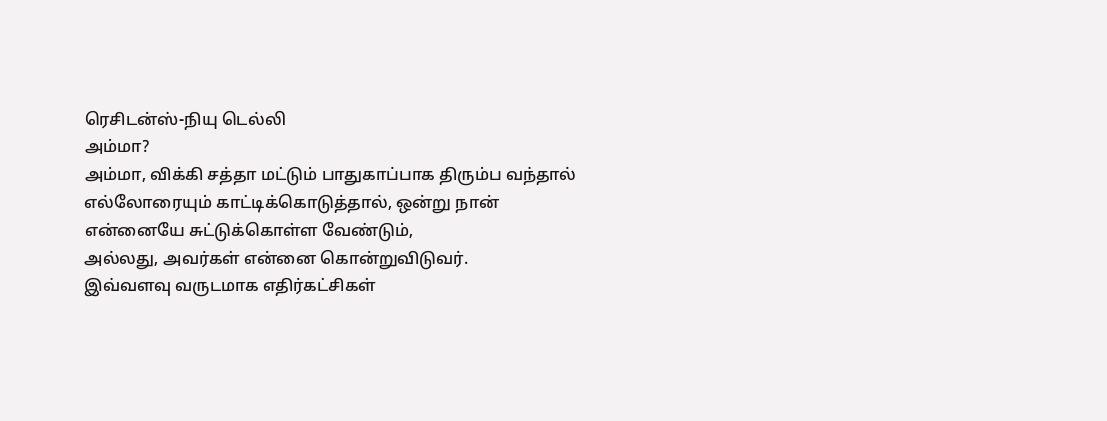ரெசிடன்ஸ்-நியு டெல்லி
அம்மா?
அம்மா, விக்கி சத்தா மட்டும் பாதுகாப்பாக திரும்ப வந்தால்
எல்லோரையும் காட்டிக்கொடுத்தால், ஒன்று நான் என்னையே சுட்டுக்கொள்ள வேண்டும்,
அல்லது, அவர்கள் என்னை கொன்றுவிடுவர்.
இவ்வளவு வருடமாக எதிர்கட்சிகள்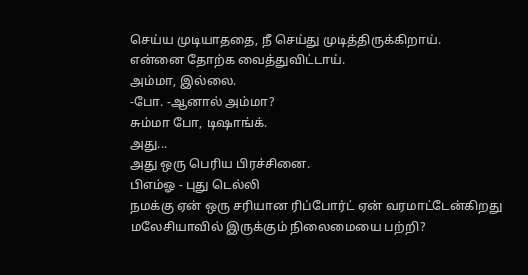செய்ய முடியாததை, நீ செய்து முடித்திருக்கிறாய்.
என்னை தோற்க வைத்துவிட்டாய்.
அம்மா, இல்லை.
-போ. -ஆனால் அம்மா?
சும்மா போ, டிஷாங்க்.
அது...
அது ஒரு பெரிய பிரச்சினை.
பிஎம்ஓ - புது டெல்லி
நமக்கு ஏன் ஒரு சரியான ரிப்போர்ட் ஏன் வரமாட்டேன்கிறது
மலேசியாவில் இருக்கும் நிலைமையை பற்றி?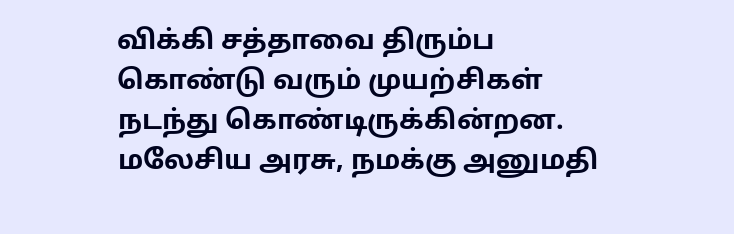விக்கி சத்தாவை திரும்ப கொண்டு வரும் முயற்சிகள் நடந்து கொண்டிருக்கின்றன.
மலேசிய அரசு, நமக்கு அனுமதி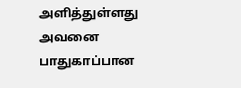அளித்துள்ளது
அவனை பாதுகாப்பான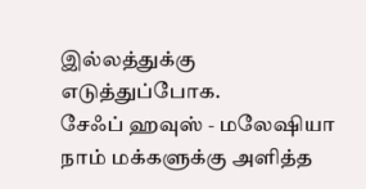இல்லத்துக்கு எடுத்துப்போக.
சேஃப் ஹவுஸ் - மலேஷியா
நாம் மக்களுக்கு அளித்த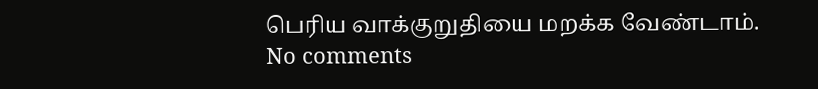பெரிய வாக்குறுதியை மறக்க வேண்டாம்.
No comments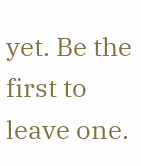yet. Be the first to leave one.